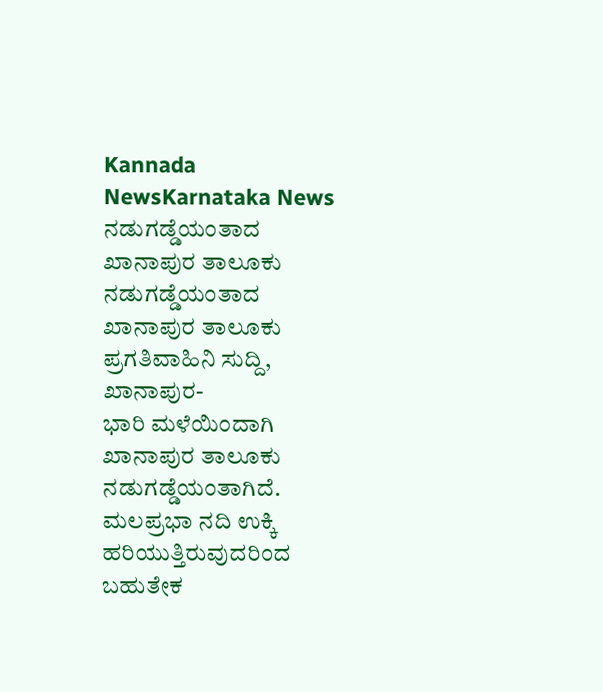Kannada NewsKarnataka News
ನಡುಗಡ್ಡೆಯಂತಾದ ಖಾನಾಪುರ ತಾಲೂಕು
ನಡುಗಡ್ಡೆಯಂತಾದ ಖಾನಾಪುರ ತಾಲೂಕು
ಪ್ರಗತಿವಾಹಿನಿ ಸುದ್ದಿ, ಖಾನಾಪುರ-
ಭಾರಿ ಮಳೆಯಿಂದಾಗಿ ಖಾನಾಪುರ ತಾಲೂಕು ನಡುಗಡ್ಡೆಯಂತಾಗಿದೆ.
ಮಲಪ್ರಭಾ ನದಿ ಉಕ್ಕಿ ಹರಿಯುತ್ತಿರುವುದರಿಂದ ಬಹುತೇಕ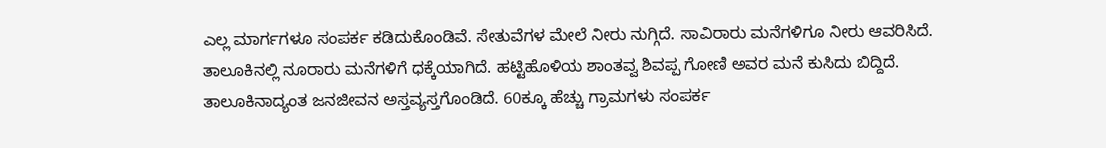ಎಲ್ಲ ಮಾರ್ಗಗಳೂ ಸಂಪರ್ಕ ಕಡಿದುಕೊಂಡಿವೆ. ಸೇತುವೆಗಳ ಮೇಲೆ ನೀರು ನುಗ್ಗಿದೆ. ಸಾವಿರಾರು ಮನೆಗಳಿಗೂ ನೀರು ಆವರಿಸಿದೆ.
ತಾಲೂಕಿನಲ್ಲಿ ನೂರಾರು ಮನೆಗಳಿಗೆ ಧಕ್ಕೆಯಾಗಿದೆ. ಹಟ್ಟಿಹೊಳಿಯ ಶಾಂತವ್ವ ಶಿವಪ್ಪ ಗೋಣಿ ಅವರ ಮನೆ ಕುಸಿದು ಬಿದ್ದಿದೆ.
ತಾಲೂಕಿನಾದ್ಯಂತ ಜನಜೀವನ ಅಸ್ತವ್ಯಸ್ತಗೊಂಡಿದೆ. 60ಕ್ಕೂ ಹೆಚ್ಚು ಗ್ರಾಮಗಳು ಸಂಪರ್ಕ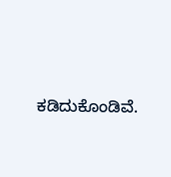ಕಡಿದುಕೊಂಡಿವೆ.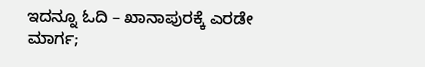ಇದನ್ನೂ ಓದಿ – ಖಾನಾಪುರಕ್ಕೆ ಎರಡೇ ಮಾರ್ಗ;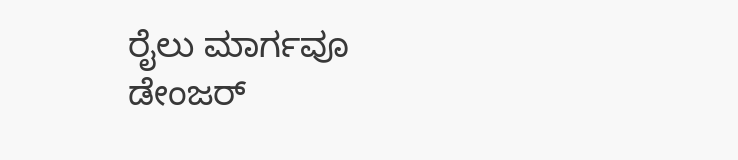ರೈಲು ಮಾರ್ಗವೂ ಡೇಂಜರ್